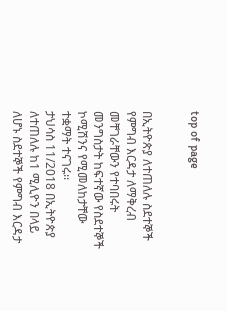top of page


በኢትዮጵያ ለተጠለሉ ስደተኞች የምግብ እርዳታ ለማቅረብ መቸገራቸውን የተባበሩት መንግስታት ከፍተኛው የስደተኞች ኮሚሽንና የሚመለከታቸው ተቋማት ተናገሩ፡፡
ታህሳስ 11/2018 በኢትዮጵያ ለተጠለሉ ከ1 ሚሊዮን በላይ ለሆኑ ስደተኞች የምግብ እርዳታ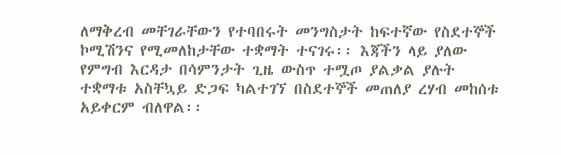ለማቅረብ መቸገራቸውን የተባበሩት መንግስታት ከፍተኛው የስደተኞች ኮሚሽንና የሚመለከታቸው ተቋማት ተናገሩ፡፡ እጃችን ላይ ያለው የምግብ እርዳታ በሳምንታት ጊዜ ውስጥ ተሟጦ ያልቃል ያሉት ተቋማቱ አስቸኳይ ድጋፍ ካልተገኘ በስደተኞች መጠለያ ረሃብ መከሰቱ አይቀርም ብለዋል፡፡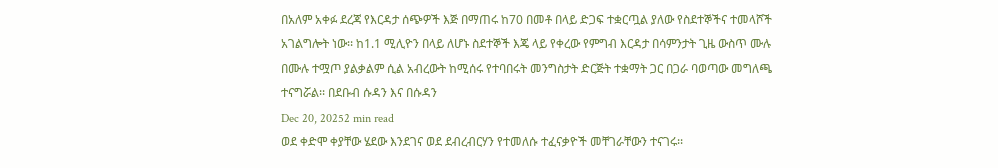በአለም አቀፉ ደረጃ የእርዳታ ሰጭዎች እጅ በማጠሩ ከ70 በመቶ በላይ ድጋፍ ተቋርጧል ያለው የስደተኞችና ተመላሾች አገልግሎት ነው፡፡ ከ1.1 ሚሊዮን በላይ ለሆኑ ስደተኞች እጄ ላይ የቀረው የምግብ እርዳታ በሳምንታት ጊዜ ውስጥ ሙሉ በሙሉ ተሟጦ ያልቃልም ሲል አብረውት ከሚሰሩ የተባበሩት መንግስታት ድርጅት ተቋማት ጋር በጋራ ባወጣው መግለጫ ተናግሯል፡፡ በደቡብ ሱዳን እና በሱዳን
Dec 20, 20252 min read
ወደ ቀድሞ ቀያቸው ሄደው እንደገና ወደ ደብረብርሃን የተመለሱ ተፈናቃዮች መቸገራቸውን ተናገሩ፡፡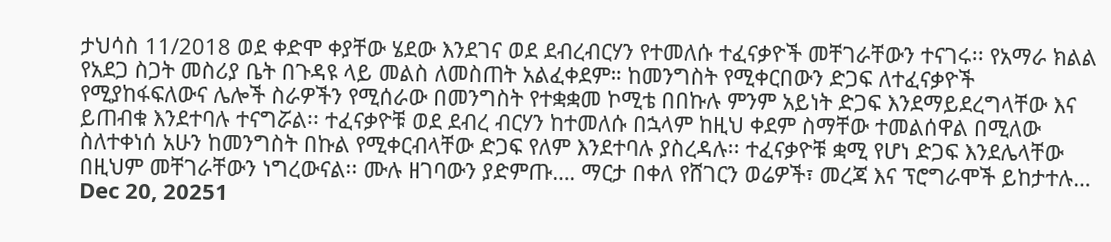ታህሳስ 11/2018 ወደ ቀድሞ ቀያቸው ሄደው እንደገና ወደ ደብረብርሃን የተመለሱ ተፈናቃዮች መቸገራቸውን ተናገሩ፡፡ የአማራ ክልል የአደጋ ስጋት መስሪያ ቤት በጉዳዩ ላይ መልስ ለመስጠት አልፈቀደም። ከመንግስት የሚቀርበውን ድጋፍ ለተፈናቃዮች የሚያከፋፍለውና ሌሎች ስራዎችን የሚሰራው በመንግስት የተቋቋመ ኮሚቴ በበኩሉ ምንም አይነት ድጋፍ እንደማይደረግላቸው እና ይጠብቁ እንደተባሉ ተናግሯል፡፡ ተፈናቃዮቹ ወደ ደብረ ብርሃን ከተመለሱ በኋላም ከዚህ ቀደም ስማቸው ተመልሰዋል በሚለው ስለተቀነሰ አሁን ከመንግስት በኩል የሚቀርብላቸው ድጋፍ የለም እንደተባሉ ያስረዳሉ፡፡ ተፈናቃዮቹ ቋሚ የሆነ ድጋፍ እንደሌላቸው በዚህም መቸገራቸውን ነግረውናል፡፡ ሙሉ ዘገባውን ያድምጡ…. ማርታ በቀለ የሸገርን ወሬዎች፣ መረጃ እና ፕሮግራሞች ይከታተሉ…
Dec 20, 20251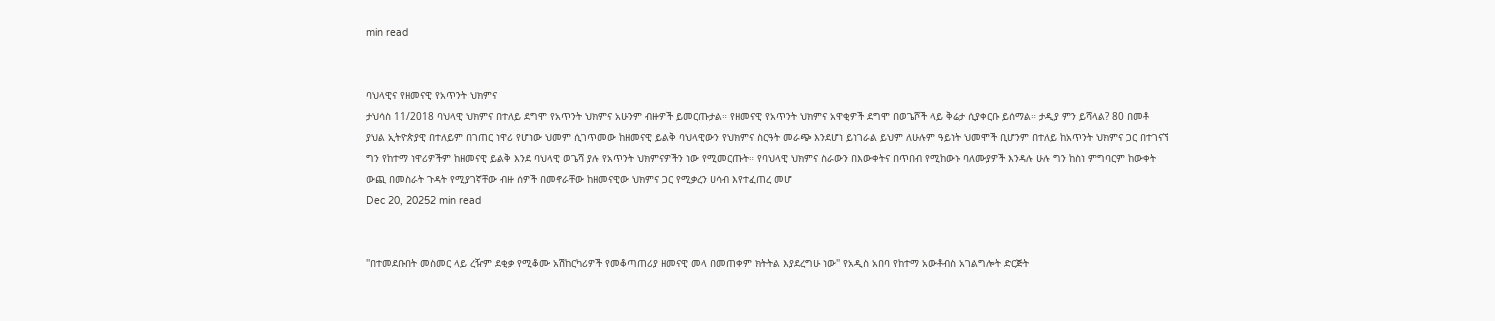min read


ባህላዊና የዘመናዊ የአጥንት ህክምና
ታህሳስ 11/2018 ባህላዊ ህክምና በተለይ ደግሞ የአጥንት ህክምና አሁንም ብዙዎች ይመርጡታል። የዘመናዊ የአጥንት ህክምና አዋቂዎች ደግሞ በወጌሾች ላይ ቅሬታ ሲያቀርቡ ይሰማል። ታዲያ ምን ይሻላል? 80 በመቶ ያህል ኢትዮጵያዊ በተለይም በገጠር ነዋሪ የሆነው ህመም ሲገጥመው ከዘመናዊ ይልቅ ባህላዊውን የህክምና ስርዓት መራጭ እንደሆነ ይነገራል ይህም ለሁሉም ዓይነት ህመሞች ቢሆንም በተለይ ከአጥንት ህክምና ጋር በተገናኘ ግን የከተማ ነዋሪዎችም ከዘመናዊ ይልቅ እንደ ባህላዊ ወጌሻ ያሉ የአጥንት ህክምናዎችን ነው የሚመርጡት። የባህላዊ ህክምና ስራውን በእውቀትና በጥበብ የሚከውኑ ባለሙያዎች እንዳሉ ሁሉ ግን ከስነ ምግባርም ከውቀት ውጪ በመስራት ጉዳት የሚያገኛቸው ብዙ ሰዎች በመኖራቸው ከዘመናዊው ህክምና ጋር የሚቃረን ሀሳብ እየተፈጠረ መሆ
Dec 20, 20252 min read


''በተመደቡበት መስመር ላይ ረዥም ደቂቃ የሚቆሙ አሽከርካሪዎች የመቆጣጠሪያ ዘመናዊ መላ በመጠቀም ክትትል እያደረግሁ ነው'' የአዲስ አበባ የከተማ አውቶብስ አገልግሎት ድርጅት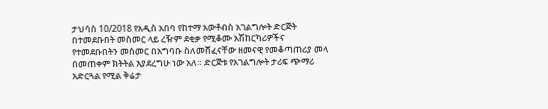ታህሳስ 10/2018 የአዲስ አበባ የከተማ አውቶብስ አገልግሎት ድርጅት በተመደቡበት መስመር ላይ ረዥም ደቂቃ የሚቆሙ አሽከርካሪዎችና የተመደቡበትን መስመር በአግባቡ ስለመሸፈናቸው ዘመናዊ የመቆጣጠሪያ መላ በመጠቀም ክትትል እያደረግሁ ነው አለ። ድርጅቱ የአገልግሎት ታሪፍ ጭማሪ አድርጓል የሚል ቅሬታ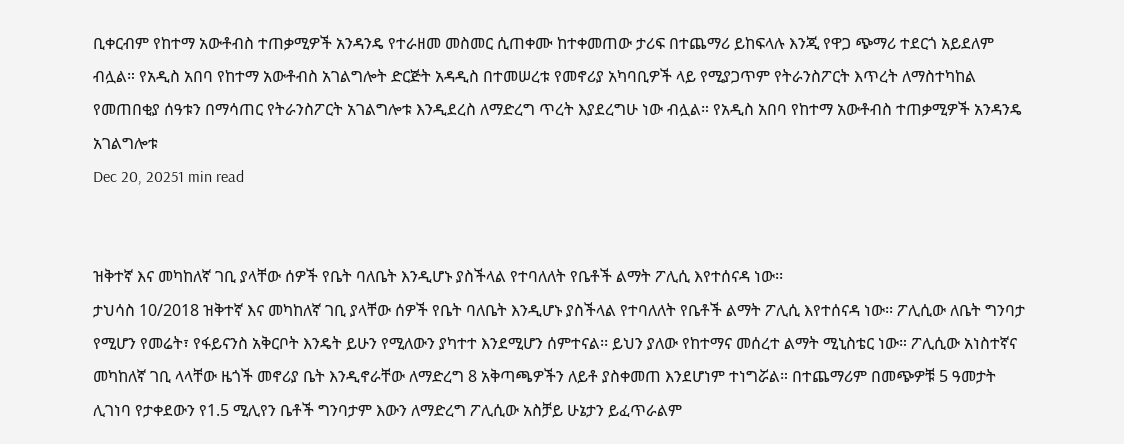ቢቀርብም የከተማ አውቶብስ ተጠቃሚዎች አንዳንዴ የተራዘመ መስመር ሲጠቀሙ ከተቀመጠው ታሪፍ በተጨማሪ ይከፍላሉ እንጂ የዋጋ ጭማሪ ተደርጎ አይደለም ብሏል። የአዲስ አበባ የከተማ አውቶብስ አገልግሎት ድርጅት አዳዲስ በተመሠረቱ የመኖሪያ አካባቢዎች ላይ የሚያጋጥም የትራንስፖርት እጥረት ለማስተካከል የመጠበቂያ ሰዓቱን በማሳጠር የትራንስፖርት አገልግሎቱ እንዲደረስ ለማድረግ ጥረት እያደረግሁ ነው ብሏል። የአዲስ አበባ የከተማ አውቶብስ ተጠቃሚዎች አንዳንዴ አገልግሎቱ
Dec 20, 20251 min read


ዝቅተኛ እና መካከለኛ ገቢ ያላቸው ሰዎች የቤት ባለቤት እንዲሆኑ ያስችላል የተባለለት የቤቶች ልማት ፖሊሲ እየተሰናዳ ነው፡፡
ታህሳስ 10/2018 ዝቅተኛ እና መካከለኛ ገቢ ያላቸው ሰዎች የቤት ባለቤት እንዲሆኑ ያስችላል የተባለለት የቤቶች ልማት ፖሊሲ እየተሰናዳ ነው፡፡ ፖሊሲው ለቤት ግንባታ የሚሆን የመሬት፣ የፋይናንስ አቅርቦት እንዴት ይሁን የሚለውን ያካተተ እንደሚሆን ሰምተናል፡፡ ይህን ያለው የከተማና መሰረተ ልማት ሚኒስቴር ነው። ፖሊሲው አነስተኛና መካከለኛ ገቢ ላላቸው ዜጎች መኖሪያ ቤት እንዲኖራቸው ለማድረግ 8 አቅጣጫዎችን ለይቶ ያስቀመጠ እንደሆነም ተነግሯል። በተጨማሪም በመጭዎቹ 5 ዓመታት ሊገነባ የታቀደውን የ1.5 ሚሊየን ቤቶች ግንባታም እውን ለማድረግ ፖሊሲው አስቻይ ሁኔታን ይፈጥራልም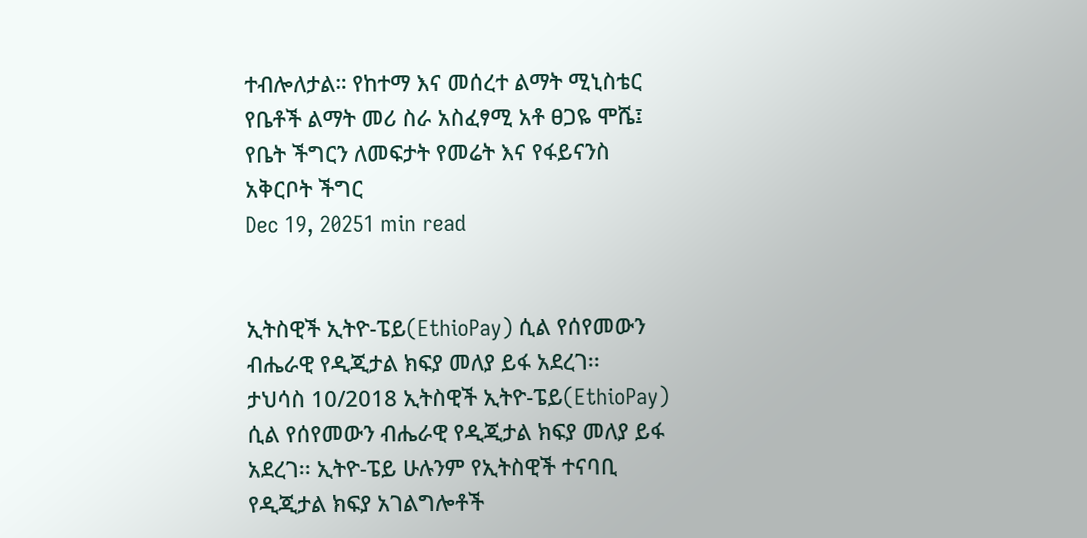ተብሎለታል። የከተማ እና መሰረተ ልማት ሚኒስቴር የቤቶች ልማት መሪ ስራ አስፈፃሚ አቶ ፀጋዬ ሞሼ፤ የቤት ችግርን ለመፍታት የመሬት እና የፋይናንስ አቅርቦት ችግር
Dec 19, 20251 min read


ኢትስዊች ኢትዮ-ፔይ(EthioPay) ሲል የሰየመውን ብሔራዊ የዲጂታል ክፍያ መለያ ይፋ አደረገ፡፡
ታህሳስ 10/2018 ኢትስዊች ኢትዮ-ፔይ(EthioPay) ሲል የሰየመውን ብሔራዊ የዲጂታል ክፍያ መለያ ይፋ አደረገ፡፡ ኢትዮ-ፔይ ሁሉንም የኢትስዊች ተናባቢ የዲጂታል ክፍያ አገልግሎቶች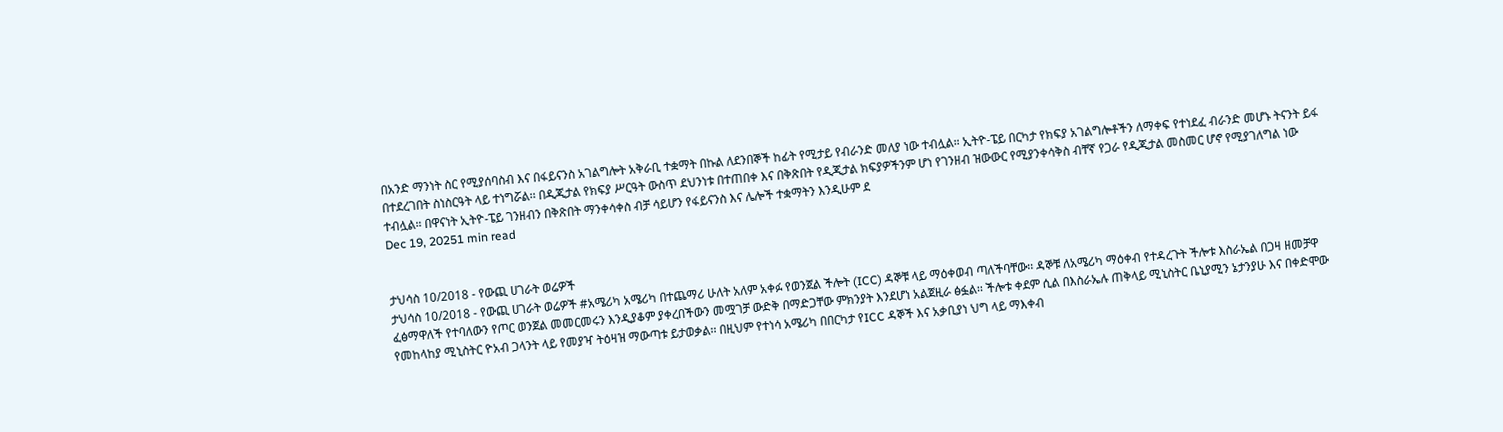በአንድ ማንነት ስር የሚያሰባስብ እና በፋይናንስ አገልግሎት አቅራቢ ተቋማት በኩል ለደንበኞች ከፊት የሚታይ የብራንድ መለያ ነው ተብሏል። ኢትዮ-ፔይ በርካታ የክፍያ አገልግሎቶችን ለማቀፍ የተነደፈ ብራንድ መሆኑ ትናንት ይፋ በተደረገበት ስነስርዓት ላይ ተነግሯል፡፡ በዲጂታል የክፍያ ሥርዓት ውስጥ ደህንነቱ በተጠበቀ እና በቅጽበት የዲጂታል ክፍያዎችንም ሆነ የገንዘብ ዝውውር የሚያንቀሳቅስ ብቸኛ የጋራ የዲጂታል መስመር ሆኖ የሚያገለግል ነው ተብሏል። በዋናነት ኢትዮ-ፔይ ገንዘብን በቅጽበት ማንቀሳቀስ ብቻ ሳይሆን የፋይናንስ እና ሌሎች ተቋማትን እንዲሁም ደ
Dec 19, 20251 min read


ታህሳስ 10/2018 - የውጪ ሀገራት ወሬዎች
ታህሳስ 10/2018 - የውጪ ሀገራት ወሬዎች #አሜሪካ አሜሪካ በተጨማሪ ሁለት አለም አቀፉ የወንጀል ችሎት (ICC) ዳኞቹ ላይ ማዕቀወብ ጣለችባቸው፡፡ ዳኞቹ ለአሜሪካ ማዕቀብ የተዳረጉት ችሎቱ እስራኤል በጋዛ ዘመቻዋ ፈፅማዋለች የተባለውን የጦር ወንጀል መመርመሩን እንዲያቆም ያቀረበችውን መሟገቻ ውድቅ በማድጋቸው ምክንያት እንደሆነ አልጀዚራ ፅፏል፡፡ ችሎቱ ቀደም ሲል በእስራኤሉ ጠቅላይ ሚኒስትር ቤኒያሚን ኔታንያሁ እና በቀድሞው የመከላከያ ሚኒስትር ዮአብ ጋላንት ላይ የመያዣ ትዕዛዝ ማውጣቱ ይታወቃል፡፡ በዚህም የተነሳ አሜሪካ በበርካታ የICC ዳኞች እና አቃቢያነ ህግ ላይ ማእቀብ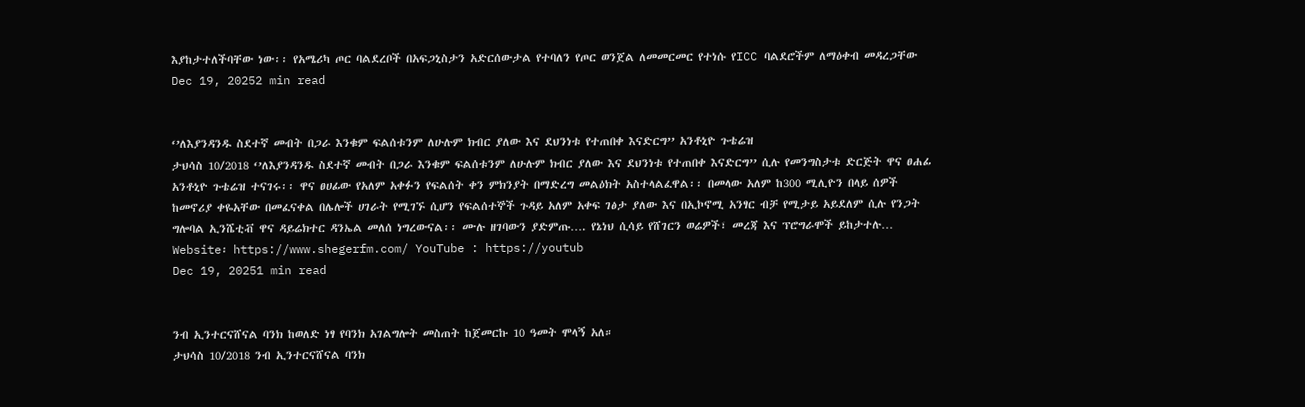እያከታተለችባቸው ነው፡፡ የአሜሪካ ጦር ባልደረቦች በአፍጋኒስታን አድርሰውታል የተባለን የጦር ወንጀል ለመመርመር የተነሱ የICC ባልደሮችም ለማዕቀብ መዳረጋቸው
Dec 19, 20252 min read


‘’ለእያንዳንዱ ስደተኛ መብት በጋራ እንቁም ፍልሰቱንም ለሁሉም ክብር ያለው እና ደህንነቱ የተጠበቀ እናድርግ’’ አንቶኒዮ ጉቴሬዝ
ታህሳስ 10/2018 ‘’ለእያንዳንዱ ስደተኛ መብት በጋራ እንቁም ፍልሰቱንም ለሁሉም ክብር ያለው እና ደህንነቱ የተጠበቀ እናድርግ’’ ሲሉ የመንግስታቱ ድርጅት ዋና ፀሐፊ አንቶኒዮ ጉቴሬዝ ተናገሩ፡፡ ዋና ፀሀፊው የአለም አቀፉን የፍልሰት ቀን ምክንያት በማድረግ መልዕክት አስተላልፈዋል፡፡ በመላው አለም ከ300 ሚሊዮን በላይ ሰዎች ከመኖሪያ ቀዬአቸው በመፈናቀል በሌሎች ሀገራት የሚገኙ ሲሆን የፍልሰተኞች ጉዳይ አለም አቀፍ ገፅታ ያለው እና በኢኮኖሚ አንፃር ብቻ የሚታይ አይደለም ሲሉ የንጋት ግሎባል ኢንሼቲቭ ዋና ዳይሬክተር ዳንኤል መለሰ ነግረውናል፡፡ ሙሉ ዘገባውን ያድምጡ…. የኔነህ ሲሳይ የሸገርን ወሬዎች፣ መረጃ እና ፕሮግራሞች ይከታተሉ… Website፡ https://www.shegerfm.com/ YouTube : https://youtub
Dec 19, 20251 min read


ንብ ኢንተርናሸናል ባንክ ከወለድ ነፃ የባንክ አገልግሎት መስጠት ከጀመርኩ 10 ዓመት ሞላኝ አለ።
ታህሳስ 10/2018 ንብ ኢንተርናሸናል ባንክ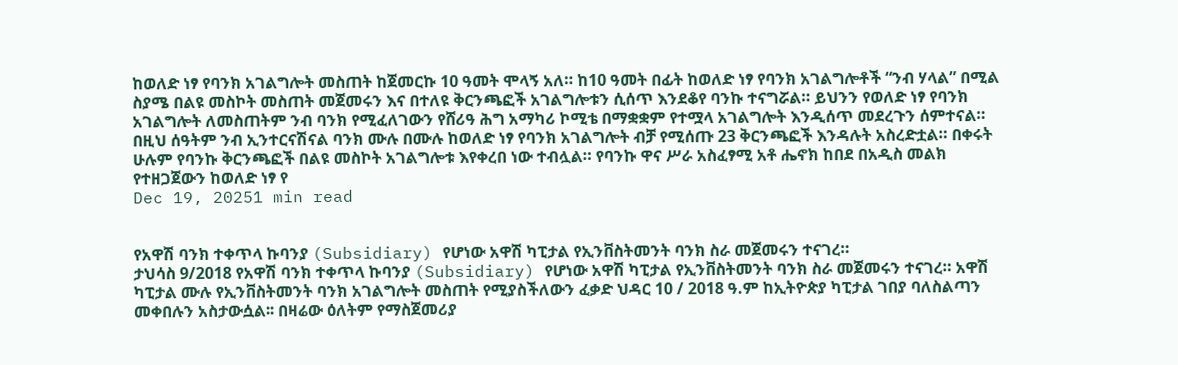ከወለድ ነፃ የባንክ አገልግሎት መስጠት ከጀመርኩ 10 ዓመት ሞላኝ አለ። ከ10 ዓመት በፊት ከወለድ ነፃ የባንክ አገልግሎቶች “ንብ ሃላል” በሚል ስያሜ በልዩ መስኮት መስጠት መጀመሩን እና በተለዩ ቅርንጫፎች አገልግሎቱን ሲሰጥ እንደቆየ ባንኩ ተናግሯል። ይህንን የወለድ ነፃ የባንክ አገልግሎት ለመስጠትም ንብ ባንክ የሚፈለገውን የሸሪዓ ሕግ አማካሪ ኮሚቴ በማቋቋም የተሟላ አገልግሎት እንዲሰጥ መደረጉን ሰምተናል። በዚህ ሰዓትም ንብ ኢንተርናሽናል ባንክ ሙሉ በሙሉ ከወለድ ነፃ የባንክ አገልግሎት ብቻ የሚሰጡ 23 ቅርንጫፎች እንዳሉት አስረድቷል። በቀሩት ሁሉም የባንኩ ቅርንጫፎች በልዩ መስኮት አገልግሎቱ እየቀረበ ነው ተብሏል። የባንኩ ዋና ሥራ አስፈፃሚ አቶ ሔኖክ ከበደ በአዲስ መልክ የተዘጋጀውን ከወለድ ነፃ የ
Dec 19, 20251 min read


የአዋሽ ባንክ ተቀጥላ ኩባንያ (Subsidiary) የሆነው አዋሽ ካፒታል የኢንቨስትመንት ባንክ ስራ መጀመሩን ተናገረ።
ታህሳስ 9/2018 የአዋሽ ባንክ ተቀጥላ ኩባንያ (Subsidiary) የሆነው አዋሽ ካፒታል የኢንቨስትመንት ባንክ ስራ መጀመሩን ተናገረ። አዋሽ ካፒታል ሙሉ የኢንቨስትመንት ባንክ አገልግሎት መስጠት የሚያስችለውን ፈቃድ ህዳር 10 / 2018 ዓ.ም ከኢትዮጵያ ካፒታል ገበያ ባለስልጣን መቀበሉን አስታውሷል፡፡ በዛሬው ዕለትም የማስጀመሪያ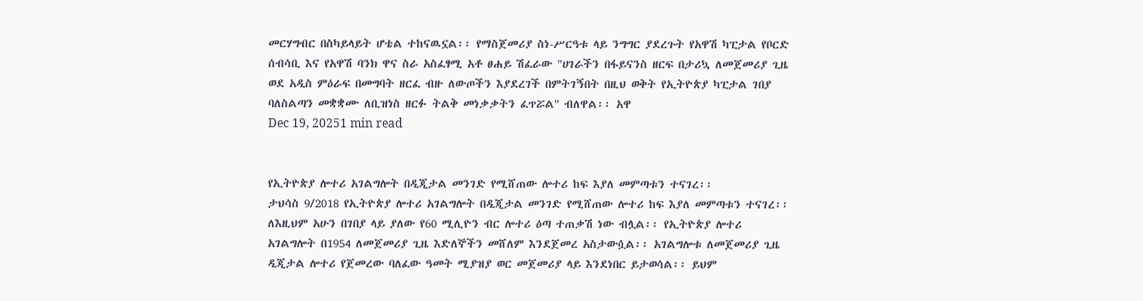መርሃግብር በስካይላይት ሆቴል ተከናዉኗል፡፡ የማስጀመሪያ ስነ-ሥርዓቱ ላይ ንግግር ያደረጉት የአዋሽ ካፒታል የቦርድ ሰብሳቢ እና የአዋሽ ባንክ ዋና ስራ አስፈፃሚ አቶ ፀሐይ ሽፈራው "ሀገራችን በፋይናንስ ዘርፍ በታሪኳ ለመጀመሪያ ጊዜ ወደ አዲስ ምዕራፍ በመግባት ዘርፈ ብዙ ለውጦችን እያደረገች በምትገኝበት በዚህ ወቅት የኢትዮጵያ ካፒታል ገበያ ባለስልጣን መቋቋሙ ለቢዝነስ ዘርፉ ትልቅ መነቃቃትን ፈጥሯል" ብለዋል፡፡ አዋ
Dec 19, 20251 min read


የኢትዮጵያ ሎተሪ አገልግሎት በዲጂታል መንገድ የሚሸጠው ሎተሪ ከፍ እያለ መምጣቱን ተናገረ፡፡
ታህሳስ 9/2018 የኢትዮጵያ ሎተሪ አገልግሎት በዲጂታል መንገድ የሚሸጠው ሎተሪ ከፍ እያለ መምጣቱን ተናገረ፡፡ ለእዚህም አሁን በገበያ ላይ ያለው የ60 ሚሊዮን ብር ሎተሪ ዕጣ ተጠቃሽ ነው ብሏል፡፡ የኢትዮጵያ ሎተሪ አገልግሎት በ1954 ለመጀመሪያ ጊዜ እድለኞችን መሸለም እንደጀመረ አስታውሷል፡፡ አገልግሎቱ ለመጀመሪያ ጊዜ ዲጂታል ሎተሪ የጀመረው ባለፈው ዓመት ሚያዝያ ወር መጀመሪያ ላይ እንደነበር ይታወሳል፡፡ ይህም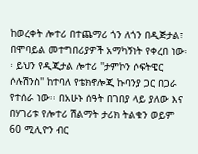ከወረቀት ሎተሪ በተጨማሪ ጎን ለጎን በዲጅታል፣ በሞባይል መተግበሪያዎች አማካኝነት የቀረበ ነው፡፡ ይህን የዲጂታል ሎተሪ ''ታምኮን ሶፍትዌር ሶሉሽንስ'' ከተባለ የቴክኖሎጂ ኩባንያ ጋር በጋራ የተሰራ ነው፡፡ በአሁኑ ሰዓት በገበያ ላይ ያለው እና በሃገሪቱ የሎተሪ ሽልማት ታሪክ ትልቁን ወይም 60 ሚሊዮን ብር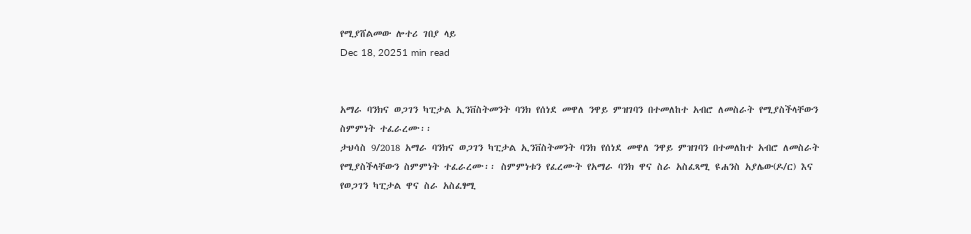የሚያሸልመው ሎተሪ ገበያ ላይ
Dec 18, 20251 min read


አማራ ባንክና ወጋገን ካፒታል ኢንቨስትመንት ባንክ የሰነደ መዋለ ንዋይ ምዝገባን በተመለከተ አብሮ ለመስራት የሚያስችላቸውን ስምምነት ተፈራረሙ፡፡
ታህሳስ 9/2018 አማራ ባንክና ወጋገን ካፒታል ኢንቨስትመንት ባንክ የሰነደ መዋለ ንዋይ ምዝገባን በተመለከተ አብሮ ለመስራት የሚያስችላቸውን ስምምነት ተፈራረሙ፡፡ ስምምነቱን የፈረሙት የአማራ ባንክ ዋና ስራ አስፈጻሚ ዩሐንስ አያሌው(ዶ/ር) እና የወጋገን ካፒታል ዋና ስራ አስፈፃሚ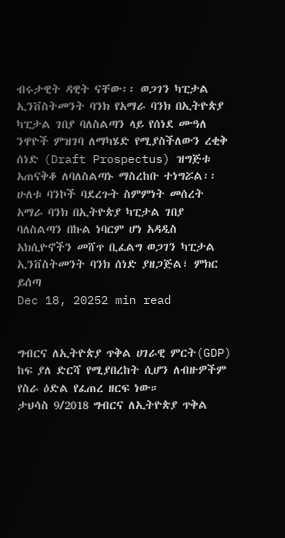ብሩታዊት ዳዊት ናቸው፡፡ ወጋገን ካፒታል ኢንቨስትመንት ባንክ የአማራ ባንክ በኢትዮጵያ ካፒታል ገበያ ባለስልጣን ላይ የሰነደ ሙዓለ ንዋዮች ምዝገባ ለማካሄድ የሚያስችለውን ረቂቅ ሰነድ (Draft Prospectus) ዝግጅቱ አጠናቅቆ ለባለስልጣኑ ማስረከቡ ተነግሯል፡፡ ሁለቱ ባንኮች ባደረጉት ስምምነት መሰረት አማራ ባንክ በኢትዮጵያ ካፒታል ገበያ ባለስልጣን በኩል ነባርም ሆነ አዳዲስ አክሲዮኖችን መሸጥ ቢፈልግ ወጋገን ካፒታል ኢንቨስትመንት ባንክ ሰነድ ያዘጋጅል፣ ምክር ይሰጣ
Dec 18, 20252 min read


ግብርና ለኢትዮጵያ ጥቅል ሀገራዊ ምርት(GDP) ከፍ ያለ ድርሻ የሚያበረከት ሲሆን ለብዙዎችም የስራ ዕድል የፈጠረ ዘርፍ ነው።
ታህሳስ 9/2018 ግብርና ለኢትዮጵያ ጥቅል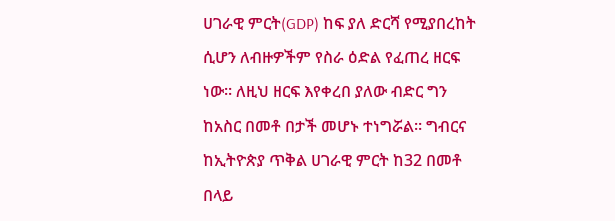ሀገራዊ ምርት(GDP) ከፍ ያለ ድርሻ የሚያበረከት ሲሆን ለብዙዎችም የስራ ዕድል የፈጠረ ዘርፍ ነው። ለዚህ ዘርፍ እየቀረበ ያለው ብድር ግን ከአስር በመቶ በታች መሆኑ ተነግሯል። ግብርና ከኢትዮጵያ ጥቅል ሀገራዊ ምርት ከ32 በመቶ በላይ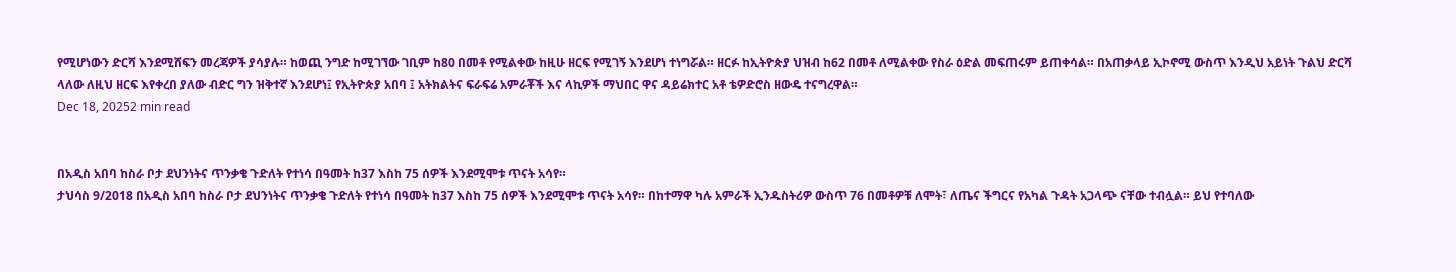የሚሆነውን ድርሻ እንደሚሸፍን መረጃዎች ያሳያሉ። ከወጪ ንግድ ከሚገኘው ገቢም ከ80 በመቶ የሚልቀው ከዚሁ ዘርፍ የሚገኝ እንደሆነ ተነግሯል። ዘርፉ ከኢትዮጵያ ህዝብ ከ62 በመቶ ለሚልቀው የስራ ዕድል መፍጠሩም ይጠቀሳል። በአጠቃላይ ኢኮኖሚ ውስጥ እንዲህ አይነት ጉልህ ድርሻ ላለው ለዚህ ዘርፍ እየቀረበ ያለው ብድር ግን ዝቅተኛ እንደሆነ፤ የኢትዮጵያ አበባ ፤ አትክልትና ፍራፍሬ አምራቾች እና ላኪዎች ማህበር ዋና ዳይሬክተር አቶ ቴዎድሮስ ዘውዴ ተናግረዋል።
Dec 18, 20252 min read


በአዲስ አበባ ከስራ ቦታ ደህንነትና ጥንቃቄ ጉድለት የተነሳ በዓመት ከ37 እስከ 75 ሰዎች እንደሚሞቱ ጥናት አሳየ።
ታህሳስ 9/2018 በአዲስ አበባ ከስራ ቦታ ደህንነትና ጥንቃቄ ጉድለት የተነሳ በዓመት ከ37 እስከ 75 ሰዎች እንደሚሞቱ ጥናት አሳየ። በከተማዋ ካሉ አምራች ኢንዱስትሪዎ ውስጥ 76 በመቶዎቹ ለሞት፣ ለጤና ችግርና የአካል ጉዳት አጋላጭ ናቸው ተብሏል። ይህ የተባለው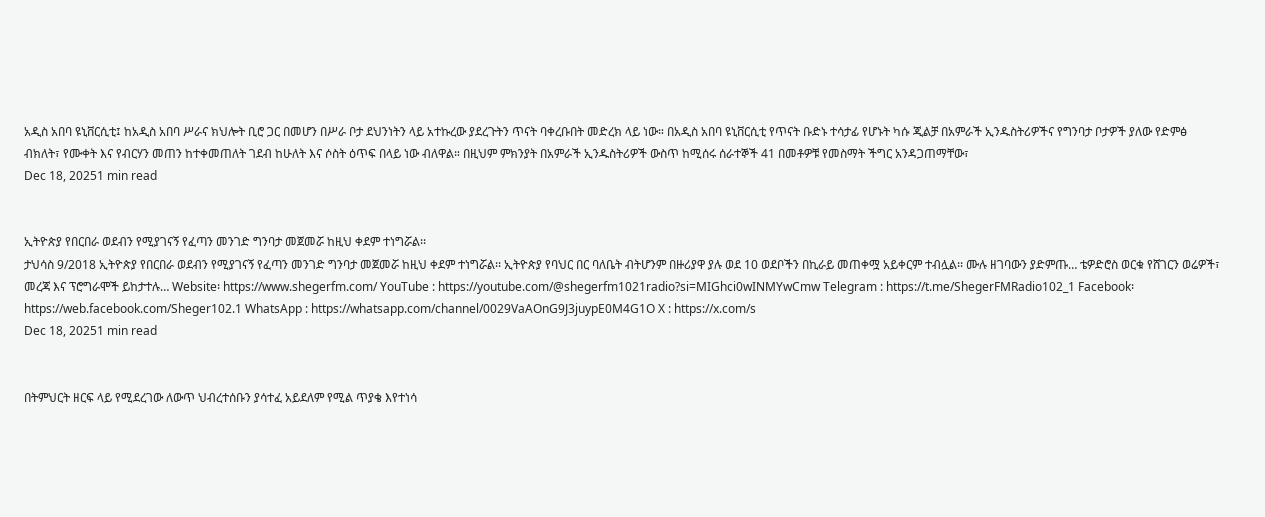አዲስ አበባ ዩኒቨርሲቲ፤ ከአዲስ አበባ ሥራና ክህሎት ቢሮ ጋር በመሆን በሥራ ቦታ ደህንነትን ላይ አተኩረው ያደረጉትን ጥናት ባቀረቡበት መድረክ ላይ ነው። በአዲስ አበባ ዩኒቨርሲቲ የጥናት ቡድኑ ተሳታፊ የሆኑት ካሱ ጂልቻ በአምራች ኢንዱስትሪዎችና የግንባታ ቦታዎች ያለው የድምፅ ብክለት፣ የሙቀት እና የብርሃን መጠን ከተቀመጠለት ገደብ ከሁለት እና ሶስት ዕጥፍ በላይ ነው ብለዋል። በዚህም ምክንያት በአምራች ኢንዱስትሪዎች ውስጥ ከሚሰሩ ሰራተኞች 41 በመቶዎቹ የመስማት ችግር አንዳጋጠማቸው፣
Dec 18, 20251 min read


ኢትዮጵያ የበርበራ ወደብን የሚያገናኝ የፈጣን መንገድ ግንባታ መጀመሯ ከዚህ ቀደም ተነግሯል፡፡
ታህሳስ 9/2018 ኢትዮጵያ የበርበራ ወደብን የሚያገናኝ የፈጣን መንገድ ግንባታ መጀመሯ ከዚህ ቀደም ተነግሯል፡፡ ኢትዮጵያ የባህር በር ባለቤት ብትሆንም በዙሪያዋ ያሉ ወደ 10 ወደቦችን በኪራይ መጠቀሟ አይቀርም ተብሏል፡፡ ሙሉ ዘገባውን ያድምጡ… ቴዎድሮስ ወርቁ የሸገርን ወሬዎች፣ መረጃ እና ፕሮግራሞች ይከታተሉ… Website፡ https://www.shegerfm.com/ YouTube : https://youtube.com/@shegerfm1021radio?si=MIGhci0wINMYwCmw Telegram : https://t.me/ShegerFMRadio102_1 Facebook፡ https://web.facebook.com/Sheger102.1 WhatsApp : https://whatsapp.com/channel/0029VaAOnG9J3juypE0M4G1O X : https://x.com/s
Dec 18, 20251 min read


በትምህርት ዘርፍ ላይ የሚደረገው ለውጥ ህብረተሰቡን ያሳተፈ አይደለም የሚል ጥያቄ እየተነሳ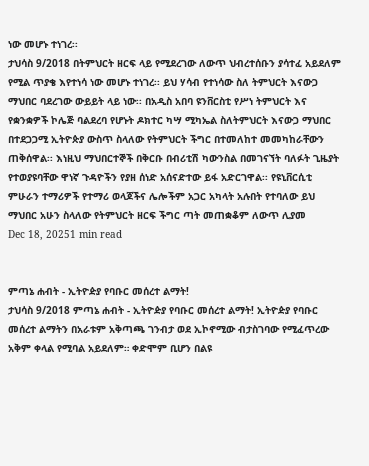ነው መሆኑ ተነገረ፡፡
ታህሳስ 9/2018 በትምህርት ዘርፍ ላይ የሚደረገው ለውጥ ህብረተሰቡን ያሳተፈ አይደለም የሚል ጥያቄ እየተነሳ ነው መሆኑ ተነገረ፡፡ ይህ ሃሳብ የተነሳው ስለ ትምህርት እናውጋ ማህበር ባደረገው ውይይት ላይ ነው፡፡ በአዲስ አበባ ዩንቨርስቲ የሥነ ትምህርት እና የቋንቋዎች ኮሌጅ ባልደረባ የሆኑት ዶክተር ካሣ ሚካኤል ስለትምህርት እናውጋ ማህበር በተደጋጋሚ ኢትዮጵያ ውስጥ ስላለው የትምህርት ችግር በተመለከተ መመካከራቸውን ጠቅሰዋል፡፡ እነዚህ ማህበርተኞች በቅርቡ በብሪቲሽ ካውንስል በመገናኘት ባለፉት ጊዜያት የተወያዩባቸው ዋነኛ ጉዳዮችን የያዘ ሰነድ አሰናድተው ይፋ አድርገዋል፡፡ የዩኒቨርሲቲ ምሁራን ተማሪዎች የተማሪ ወላጆችና ሌሎችም አጋር አካላት አሉበት የተባለው ይህ ማህበር አሁን ስላለው የትምህርት ዘርፍ ችግር ጣት መጠቋቆም ለውጥ ሊያመ
Dec 18, 20251 min read


ምጣኔ ሐብት - ኢትዮዽያ የባቡር መሰረተ ልማት!
ታህሳስ 9/2018 ምጣኔ ሐብት - ኢትዮዽያ የባቡር መሰረተ ልማት! ኢትዮዽያ የባቡር መሰረተ ልማትን በአራቱም አቅጣጫ ገንብታ ወደ ኢኮኖሚው ብታስገባው የሚፈጥረው አቅም ቀላል የሚባል አይደለም። ቀድሞም ቢሆን በልዩ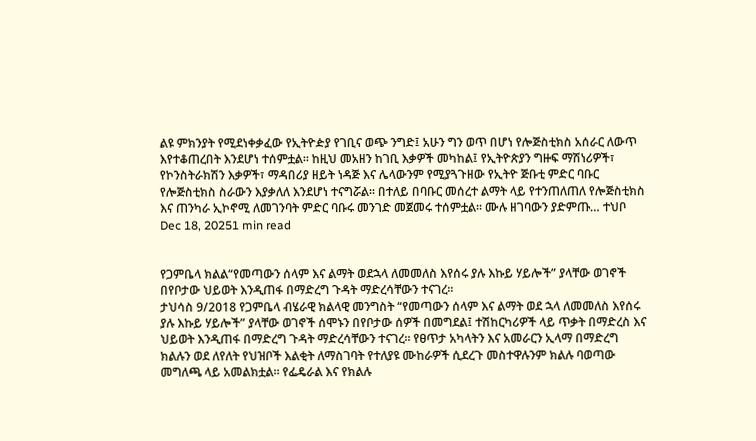ልዩ ምክንያት የሚደነቀቃፈው የኢትዮዽያ የገቢና ወጭ ንግድ፤ አሁን ግን ወጥ በሆነ የሎጅስቲክስ አሰራር ለውጥ እየተቆጠረበት እንደሆነ ተሰምቷል። ከዚህ መአዘን ከገቢ እቃዎች መካከል፤ የኢትዮጵያን ግዙፍ ማሽነሪዎች፣ የኮንስትራክሽን እቃዎች፣ ማዳበሪያ ዘይት ነዳጅ እና ሌላውንም የሚያጓጉዘው የኢትዮ ጅቡቲ ምድር ባቡር የሎጅስቲክስ ስራውን እያቃለለ እንደሆነ ተናግሯል። በተለይ በባቡር መሰረተ ልማት ላይ የተንጠለጠለ የሎጅስቲክስ እና ጠንካራ ኢኮኖሚ ለመገንባት ምድር ባቡሩ መንገድ መጀመሩ ተሰምቷል። ሙሉ ዘገባውን ያድምጡ… ተህቦ
Dec 18, 20251 min read


የጋምቤላ ክልል“የመጣውን ሰላም እና ልማት ወደኋላ ለመመለስ እየሰሩ ያሉ እኩይ ሃይሎች” ያላቸው ወገኖች በየቦታው ህይወት እንዲጠፋ በማድረግ ጉዳት ማድረሳቸውን ተናገረ።
ታህሳስ 9/2018 የጋምቤላ ብሄራዊ ክልላዊ መንግስት “የመጣውን ሰላም እና ልማት ወደ ኋላ ለመመለስ እየሰሩ ያሉ እኩይ ሃይሎች” ያላቸው ወገኖች ሰሞኑን በየቦታው ሰዎች በመግደል፤ ተሽከርካሪዎች ላይ ጥቃት በማድረስ እና ህይወት እንዲጠፋ በማድረግ ጉዳት ማድረሳቸውን ተናገረ። የፀጥታ አካላትን እና አመራርን ኢላማ በማድረግ ክልሉን ወደ ለየለት የህዝቦች እልቂት ለማስገባት የተለያዩ ሙከራዎች ሲደረጉ መስተዋሉንም ክልሉ ባወጣው መግለጫ ላይ አመልክቷል። የፌዴራል እና የክልሉ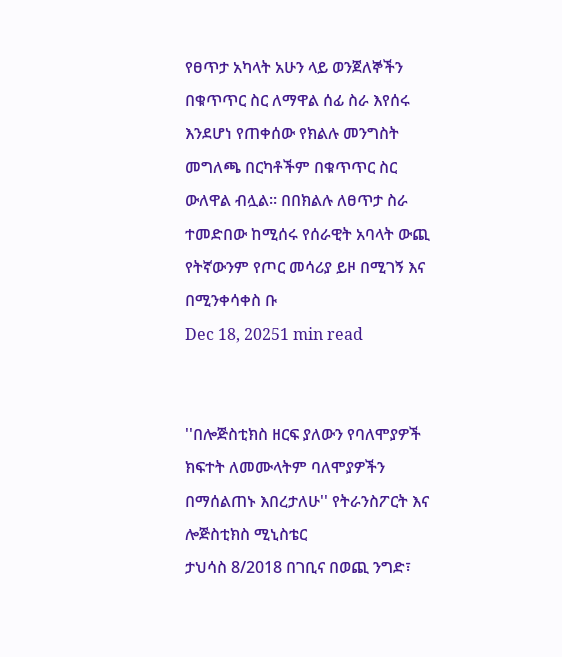የፀጥታ አካላት አሁን ላይ ወንጀለኞችን በቁጥጥር ስር ለማዋል ሰፊ ስራ እየሰሩ እንደሆነ የጠቀሰው የክልሉ መንግስት መግለጫ በርካቶችም በቁጥጥር ስር ውለዋል ብሏል፡፡ በበክልሉ ለፀጥታ ስራ ተመድበው ከሚሰሩ የሰራዊት አባላት ውጪ የትኛውንም የጦር መሳሪያ ይዞ በሚገኝ እና በሚንቀሳቀስ ቡ
Dec 18, 20251 min read


''በሎጅስቲክስ ዘርፍ ያለውን የባለሞያዎች ክፍተት ለመሙላትም ባለሞያዎችን በማሰልጠኑ እበረታለሁ'' የትራንስፖርት እና ሎጅስቲክስ ሚኒስቴር
ታህሳስ 8/2018 በገቢና በወጪ ንግድ፣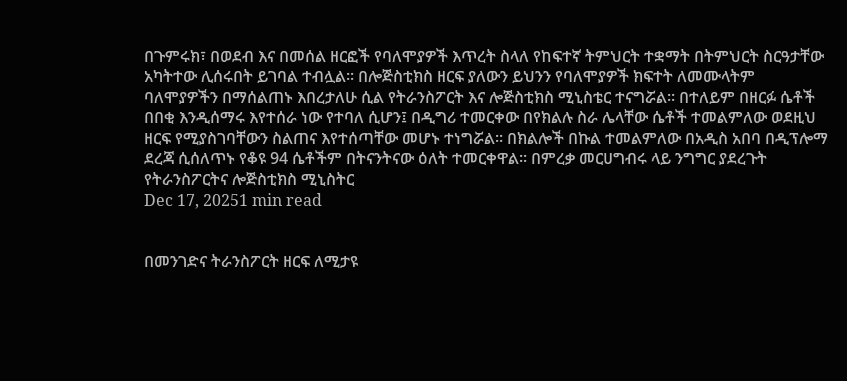በጉምሩክ፣ በወደብ እና በመሰል ዘርፎች የባለሞያዎች እጥረት ስላለ የከፍተኛ ትምህርት ተቋማት በትምህርት ስርዓታቸው አካትተው ሊሰሩበት ይገባል ተብሏል፡፡ በሎጅስቲክስ ዘርፍ ያለውን ይህንን የባለሞያዎች ክፍተት ለመሙላትም ባለሞያዎችን በማሰልጠኑ እበረታለሁ ሲል የትራንስፖርት እና ሎጅስቲክስ ሚኒስቴር ተናግሯል፡፡ በተለይም በዘርፉ ሴቶች በበቂ እንዲሰማሩ እየተሰራ ነው የተባለ ሲሆን፤ በዲግሪ ተመርቀው በየክልሉ ስራ ሌላቸው ሴቶች ተመልምለው ወደዚህ ዘርፍ የሚያስገባቸውን ስልጠና እየተሰጣቸው መሆኑ ተነግሯል፡፡ በክልሎች በኩል ተመልምለው በአዲስ አበባ በዲፕሎማ ደረጃ ሲሰለጥኑ የቆዩ 94 ሴቶችም በትናንትናው ዕለት ተመርቀዋል፡፡ በምረቃ መርሀግብሩ ላይ ንግግር ያደረጉት የትራንስፖርትና ሎጅስቲክስ ሚኒስትር
Dec 17, 20251 min read


በመንገድና ትራንስፖርት ዘርፍ ለሚታዩ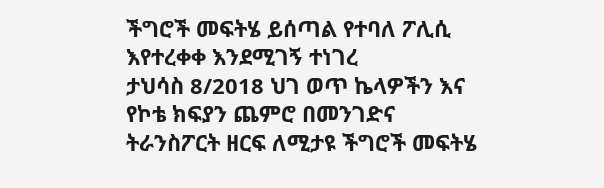ችግሮች መፍትሄ ይሰጣል የተባለ ፖሊሲ እየተረቀቀ እንደሚገኝ ተነገረ
ታህሳስ 8/2018 ህገ ወጥ ኬላዎችን እና የኮቴ ክፍያን ጨምሮ በመንገድና ትራንስፖርት ዘርፍ ለሚታዩ ችግሮች መፍትሄ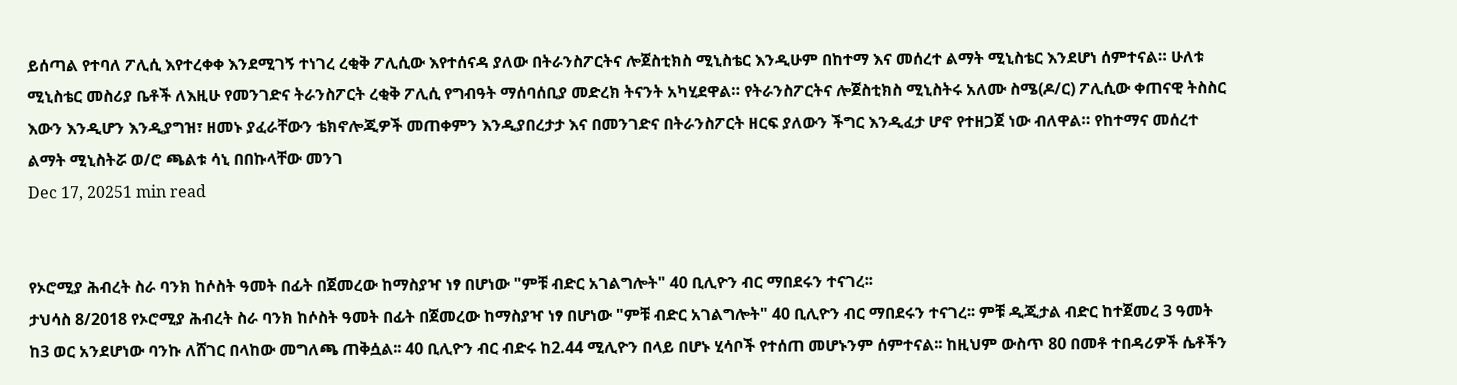ይሰጣል የተባለ ፖሊሲ እየተረቀቀ እንደሚገኝ ተነገረ ረቂቅ ፖሊሲው እየተሰናዳ ያለው በትራንስፖርትና ሎጀስቲክስ ሚኒስቴር እንዲሁም በከተማ እና መሰረተ ልማት ሚኒስቴር እንደሆነ ሰምተናል። ሁለቱ ሚኒስቴር መስሪያ ቤቶች ለእዚሁ የመንገድና ትራንስፖርት ረቂቅ ፖሊሲ የግብዓት ማሰባሰቢያ መድረክ ትናንት አካሂደዋል። የትራንስፖርትና ሎጀስቲክስ ሚኒስትሩ አለሙ ስሜ(ዶ/ር) ፖሊሲው ቀጠናዊ ትስስር እውን እንዲሆን እንዲያግዝ፣ ዘመኑ ያፈራቸውን ቴክኖሎጂዎች መጠቀምን እንዲያበረታታ እና በመንገድና በትራንስፖርት ዘርፍ ያለውን ችግር እንዲፈታ ሆኖ የተዘጋጀ ነው ብለዋል። የከተማና መሰረተ ልማት ሚኒስትሯ ወ/ሮ ጫልቱ ሳኒ በበኩላቸው መንገ
Dec 17, 20251 min read


የኦሮሚያ ሕብረት ስራ ባንክ ከሶስት ዓመት በፊት በጀመረው ከማስያዣ ነፃ በሆነው "ምቹ ብድር አገልግሎት" 40 ቢሊዮን ብር ማበደሩን ተናገረ፡፡
ታህሳስ 8/2018 የኦሮሚያ ሕብረት ስራ ባንክ ከሶስት ዓመት በፊት በጀመረው ከማስያዣ ነፃ በሆነው "ምቹ ብድር አገልግሎት" 40 ቢሊዮን ብር ማበደሩን ተናገረ፡፡ ምቹ ዲጂታል ብድር ከተጀመረ 3 ዓመት ከ3 ወር አንደሆነው ባንኩ ለሸገር በላከው መግለጫ ጠቅሷል፡፡ 40 ቢሊዮን ብር ብድሩ ከ2.44 ሚሊዮን በላይ በሆኑ ሂሳቦች የተሰጠ መሆኑንም ሰምተናል፡፡ ከዚህም ውስጥ 80 በመቶ ተበዳሪዎች ሴቶችን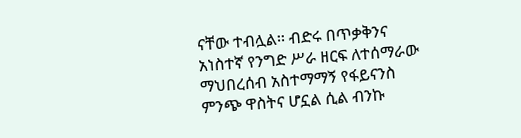ናቸው ተብሏል፡፡ ብድሩ በጥቃቅንና አነስተኛ የንግድ ሥራ ዘርፍ ለተሰማራው ማህበረሰብ አስተማማኝ የፋይናንስ ምንጭ ዋስትና ሆኗል ሲል ብንኩ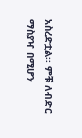አስረድቷል፡፡ ምቹ ለብድር ማስያዣ በሚሆን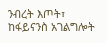ንብረት እጦት፣ ከፋይናንስ አገልግሎት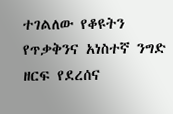ተገልለው የቆዩትን የጥቃቅንና አነስተኛ ንግድ ዘርፍ የደረሰና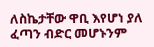ለስኬታቸው ዋቢ እየሆነ ያለ ፈጣን ብድር መሆኑንም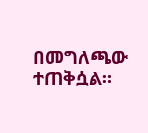በመግለጫው ተጠቅሷል።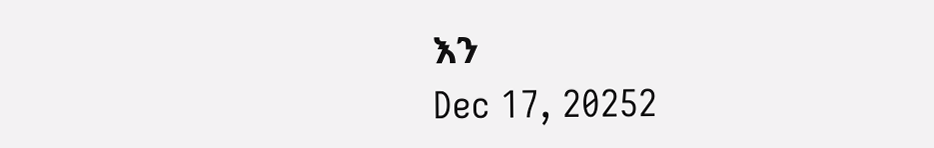እን
Dec 17, 20252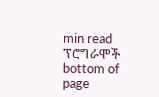min read
ፕሮግራሞች
bottom of page